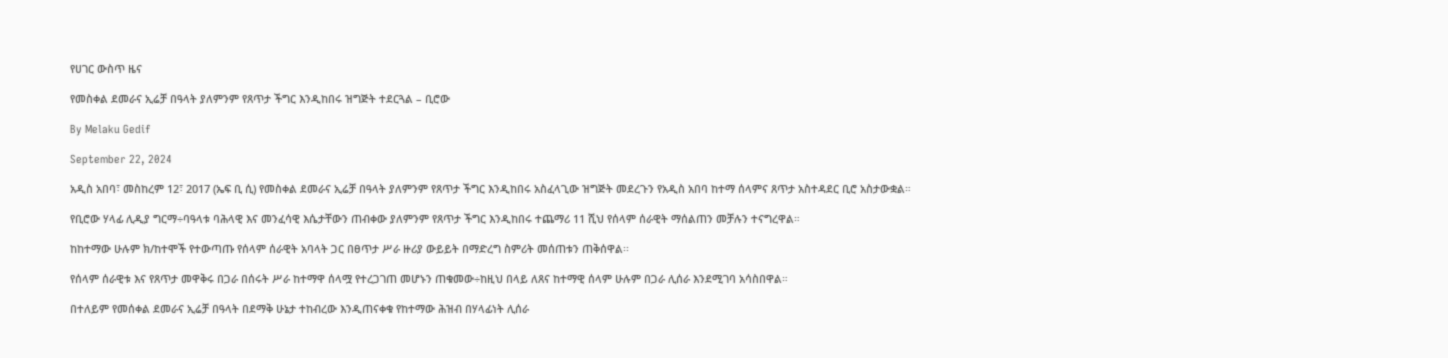የሀገር ውስጥ ዜና

የመስቀል ደመራና ኢሬቻ በዓላት ያለምንም የጸጥታ ችግር እንዲከበሩ ዝግጅት ተደርጓል – ቢሮው

By Melaku Gedif

September 22, 2024

አዲስ አበባ፣ መስከረም 12፣ 2017 (ኤፍ ቢ ሲ) የመስቀል ደመራና ኢሬቻ በዓላት ያለምንም የጸጥታ ችግር እንዲከበሩ አስፈላጊው ዝግጅት መደረጉን የአዲስ አበባ ከተማ ሰላምና ጸጥታ አስተዳደር ቢሮ አስታውቋል።

የቢሮው ሃላፊ ሊዲያ ግርማ÷ባዓላቱ ባሕላዊ እና መንፈሳዊ እሴታቸውን ጠብቀው ያለምንም የጸጥታ ችግር እንዲከበሩ ተጨማሪ 11 ሺህ የሰላም ሰራዊት ማሰልጠን መቻሉን ተናግረዋል።

ከከተማው ሁሉም ክ/ከተሞች የተውጣጡ የሰላም ሰራዊት አባላት ጋር በፀጥታ ሥራ ዙሪያ ውይይት በማድረግ ስምሪት መሰጠቱን ጠቅሰዋል፡፡

የሰላም ሰራዊቱ እና የጸጥታ መዋቅሩ በጋራ በሰሩት ሥራ ከተማዋ ሰላሟ የተረጋገጠ መሆኑን ጠቁመው÷ከዚህ በላይ ለጸና ከተማዊ ሰላም ሁሉም በጋራ ሊሰራ እንደሚገባ አሳስበዋል።

በተለይም የመሰቀል ደመራና ኢሬቻ በዓላት በደማቅ ሁኔታ ተከብረው እንዲጠናቀቁ የከተማው ሕዝብ በሃላፊነት ሊሰራ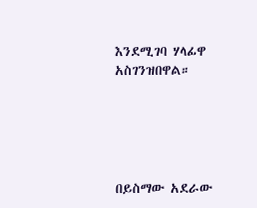እንደሚገባ ሃላፊዋ አስገንዝበዋል።





በይስማው አደራው